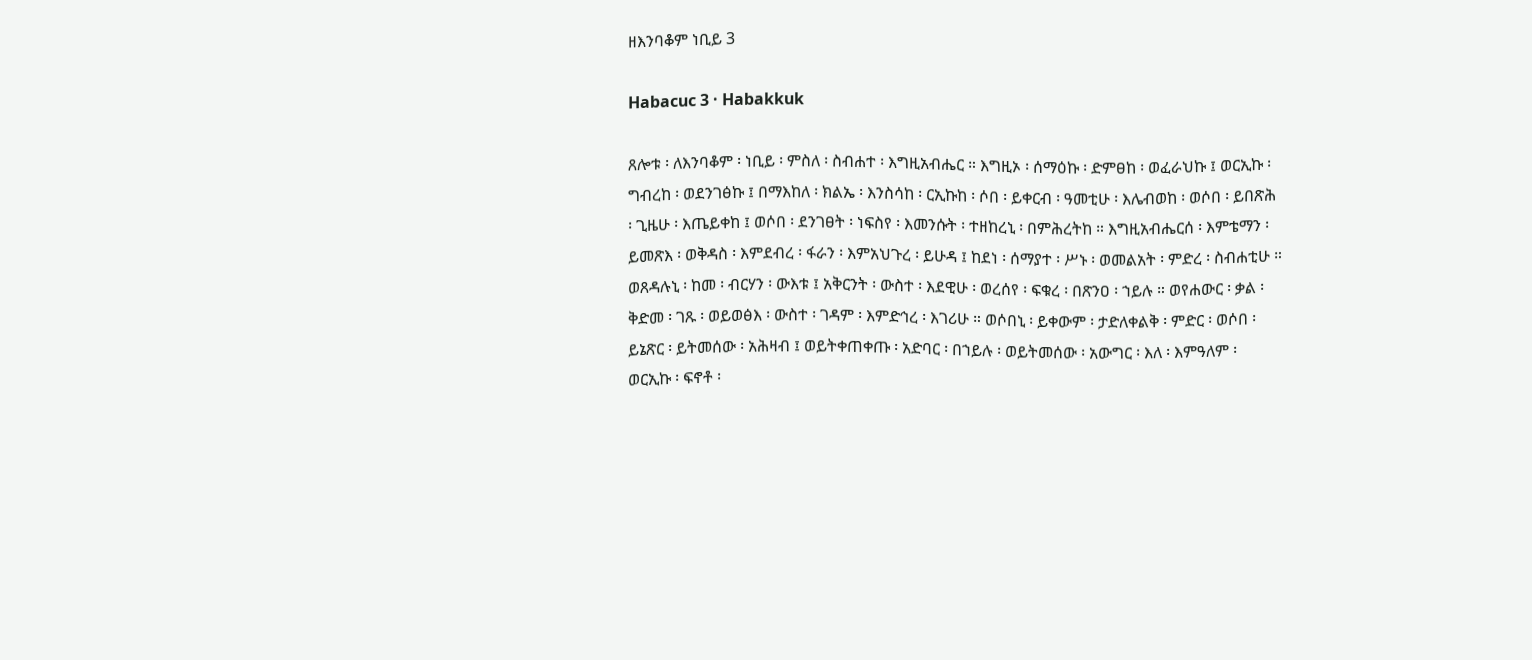ዘእንባቆም ነቢይ 3

Habacuc 3 · Habakkuk

ጸሎቱ ፡ ለእንባቆም ፡ ነቢይ ፡ ምስለ ፡ ስብሐተ ፡ እግዚአብሔር ። እግዚኦ ፡ ሰማዕኩ ፡ ድምፀከ ፡ ወፈራህኩ ፤ ወርኢኩ ፡ ግብረከ ፡ ወደንገፅኩ ፤ በማእከለ ፡ ክልኤ ፡ እንስሳከ ፡ ርኢኩከ ፡ ሶበ ፡ ይቀርብ ፡ ዓመቲሁ ፡ እሌብወከ ፡ ወሶበ ፡ ይበጽሕ ፡ ጊዜሁ ፡ እጤይቀከ ፤ ወሶበ ፡ ደንገፀት ፡ ነፍስየ ፡ እመንሱት ፡ ተዘከረኒ ፡ በምሕረትከ ። እግዚአብሔርሰ ፡ እምቴማን ፡ ይመጽእ ፡ ወቅዳስ ፡ እምደብረ ፡ ፋራን ፡ እምአህጉረ ፡ ይሁዳ ፤ ከደነ ፡ ሰማያተ ፡ ሥኑ ፡ ወመልአት ፡ ምድረ ፡ ስብሐቲሁ ። ወጸዳሉኒ ፡ ከመ ፡ ብርሃን ፡ ውእቱ ፤ አቅርንት ፡ ውስተ ፡ እደዊሁ ፡ ወረሰየ ፡ ፍቁረ ፡ በጽንዐ ፡ ኀይሉ ። ወየሐውር ፡ ቃል ፡ ቅድመ ፡ ገጹ ፡ ወይወፅእ ፡ ውስተ ፡ ገዳም ፡ እምድኅረ ፡ እገሪሁ ። ወሶበኒ ፡ ይቀውም ፡ ታድለቀልቅ ፡ ምድር ፡ ወሶበ ፡ ይኔጽር ፡ ይትመሰው ፡ አሕዛብ ፤ ወይትቀጠቀጡ ፡ አድባር ፡ በኀይሉ ፡ ወይትመሰው ፡ አውግር ፡ እለ ፡ እምዓለም ፡ ወርኢኩ ፡ ፍኖቶ ፡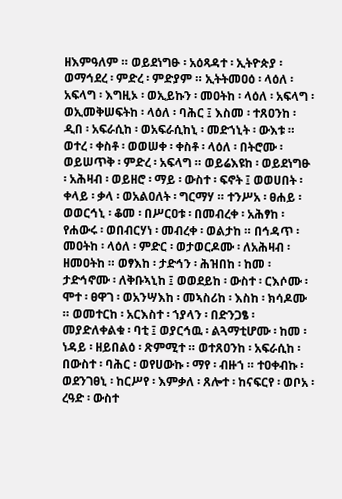ዘእምዓለም ። ወይደነግፁ ፡ አዕጻዳተ ፡ ኢትዮጵያ ፡ ወማኅደረ ፡ ምድረ ፡ ምድያም ። ኢትትመዐዕ ፡ ላዕለ ፡ አፍላግ ፡ እግዚኦ ፡ ወኢይኩን ፡ መዐትከ ፡ ላዕለ ፡ አፍላግ ፡ ወኢመቅሠፍትከ ፡ ላዕለ ፡ ባሕር ፤ እስመ ፡ ተጸዐንከ ፡ ዲበ ፡ አፍራሲከ ፡ ወአፍራሲከኒ ፡ መድኀኒት ፡ ውእቱ ። ወተረ ፡ ቀስቶ ፡ ወወሠቀ ፡ ቀስቶ ፡ ላዕለ ፡ በትሮሙ ፡ ወይሠጥቅ ፡ ምድረ ፡ አፍላግ ። ወይሬእዩከ ፡ ወይደነግፁ ፡ አሕዛብ ፡ ወይዘሮ ፡ ማይ ፡ ውስተ ፡ ፍኖት ፤ ወወሀበት ፡ ቀላይ ፡ ቃላ ፡ ወአልዐለት ፡ ግርማሃ ። ተንሥአ ፡ ፀሐይ ፡ ወወርኅኒ ፡ ቆመ ፡ በሥርዐቱ ፡ በመብረቀ ፡ አሕፃከ ፡ የሐውሩ ፡ ወበብርሃነ ፡ መብረቀ ፡ ወልታከ ። በኅዳጥ ፡ መዐትከ ፡ ላዕለ ፡ ምድር ፡ ወታወርዶሙ ፡ ለአሕዛብ ፡ ዘመዐትከ ። ወፃእከ ፡ ታድኅን ፡ ሕዝበከ ፡ ከመ ፡ ታድኅኖሙ ፡ ለቅቡኣኒከ ፤ ወወደይከ ፡ ውስተ ፡ ርእሶሙ ፡ ሞተ ፡ ፀዋገ ፡ ወአንሣእከ ፡ መኣስሪከ ፡ እስከ ፡ ክሳዶሙ ። ወመተርከ ፡ አርእስተ ፡ ኀያላን ፡ በድንጋፄ ፡ መያድለቀልቁ ፡ ባቲ ፤ ወያርኅዉ ፡ ልጓማቲሆሙ ፡ ከመ ፡ ነዳይ ፡ ዘይበልዕ ፡ ጽምሚተ ። ወተጸዐንከ ፡ አፍራሲከ ፡ በውስተ ፡ ባሕር ፡ ወየሀውኩ ፡ ማየ ፡ ብዙኀ ። ተዐቀብኩ ፡ ወደንገፀኒ ፡ ከርሥየ ፡ እምቃለ ፡ ጸሎተ ፡ ከናፍርየ ፡ ወቦአ ፡ ረዓድ ፡ ውስተ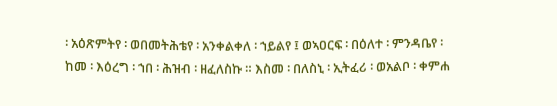፡ አዕጽምትየ ፡ ወበመትሕቴየ ፡ አንቀልቀለ ፡ ኀይልየ ፤ ወኣዐርፍ ፡ በዕለተ ፡ ምንዳቤየ ፡ ከመ ፡ እዕረግ ፡ ኀበ ፡ ሕዝብ ፡ ዘፈለስኩ ። እስመ ፡ በለስኒ ፡ ኢትፈሪ ፡ ወአልቦ ፡ ቀምሐ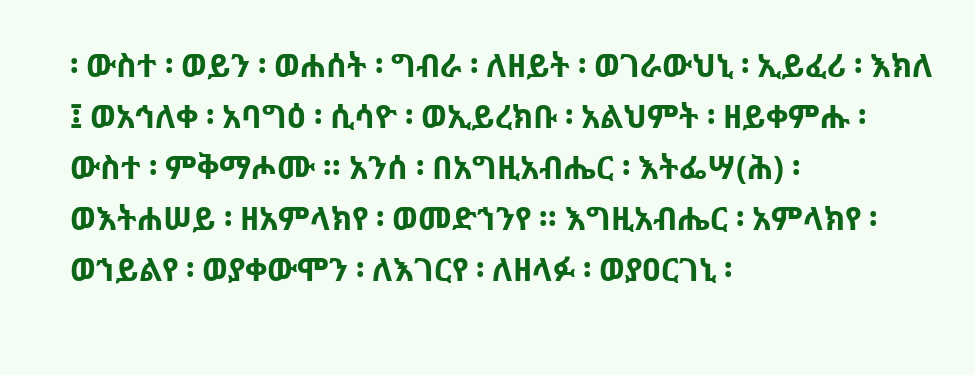፡ ውስተ ፡ ወይን ፡ ወሐሰት ፡ ግብራ ፡ ለዘይት ፡ ወገራውህኒ ፡ ኢይፈሪ ፡ እክለ ፤ ወአኅለቀ ፡ አባግዕ ፡ ሲሳዮ ፡ ወኢይረክቡ ፡ አልህምት ፡ ዘይቀምሑ ፡ ውስተ ፡ ምቅማሖሙ ። አንሰ ፡ በአግዚአብሔር ፡ እትፌሣ(ሕ) ፡ ወእትሐሠይ ፡ ዘአምላክየ ፡ ወመድኀንየ ። እግዚአብሔር ፡ አምላክየ ፡ ወኀይልየ ፡ ወያቀውሞን ፡ ለእገርየ ፡ ለዘላፉ ፡ ወያዐርገኒ ፡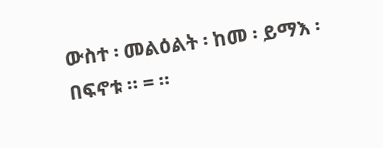ውስተ ፡ መልዕልት ፡ ከመ ፡ ይማእ ፡ በፍኖቱ ። = ።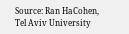Source: Ran HaCohen, Tel Aviv University